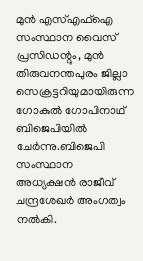മുൻ എസ്‌എഫ്‌ഐ സംസ്ഥാന വൈസ് പ്രസിഡന്റും, മുൻ തിരുവനന്തപുരം ജില്ലാ സെക്രട്ടറിയുമായിരുന്ന ഗോകുല്‍ ഗോപിനാഥ് ബിജെപിയില്‍ ചേർന്നു.ബിജെപി സംസ്ഥാന അധ്യക്ഷൻ രാജീവ്‌ ചന്ദ്രശേഖർ അംഗത്വം നല്‍കി.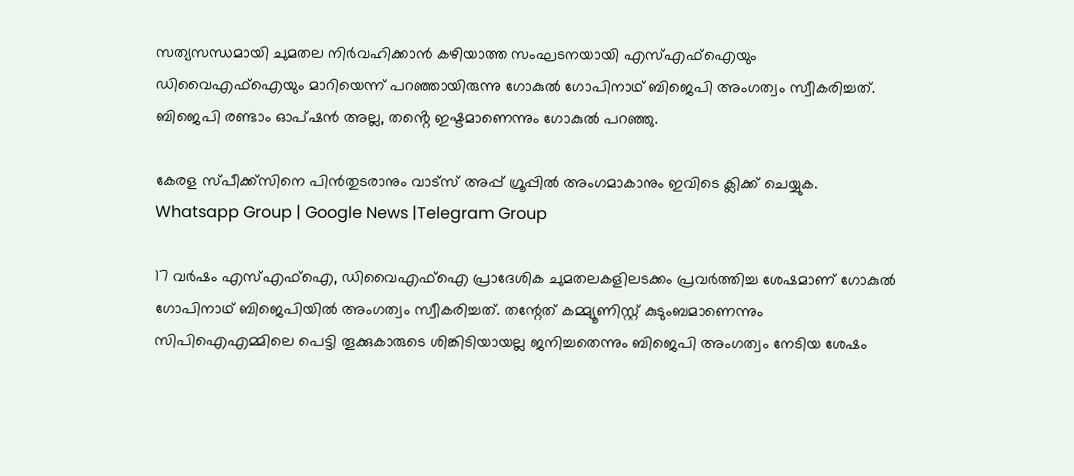സത്യസന്ധമായി ചുമതല നിർവഹിക്കാൻ കഴിയാത്ത സംഘടനയായി എസ്‌എഫ്‌ഐയും ഡിവൈഎഫ്‌ഐയും മാറിയെന്ന് പറഞ്ഞായിരുന്നു ഗോകുല്‍ ഗോപിനാഥ് ബിജെപി അംഗത്വം സ്വീകരിച്ചത്. ബിജെപി രണ്ടാം ഓപ്ഷൻ അല്ല, തൻ്റെ ഇഷ്ടമാണെന്നും ഗോകുല്‍ പറഞ്ഞു.

കേരള സ്പീക്ക്സിനെ പിൻതുടരാനും വാട്സ് അപ്പ് ഗ്രൂപ്പിൽ അംഗമാകാനും ഇവിടെ ക്ലിക്ക് ചെയ്യുക. Whatsapp Group | Google News |Telegram Group

17 വർഷം എസ്‌എഫ്‌ഐ, ഡിവൈഎഫ്‌ഐ പ്രാദേശിക ചുമതലകളിലടക്കം പ്രവർത്തിച്ച ശേഷമാണ് ഗോകുല്‍ ഗോപിനാഥ് ബിജെപിയില്‍ അംഗത്വം സ്വീകരിച്ചത്. തന്റേത് കമ്മ്യൂണിസ്റ്റ് കുടുംബമാണെന്നും സിപിഐഎമ്മിലെ പെട്ടി തൂക്കുകാരുടെ ശിങ്കിടിയായല്ല ജനിച്ചതെന്നും ബിജെപി അംഗത്വം നേടിയ ശേഷം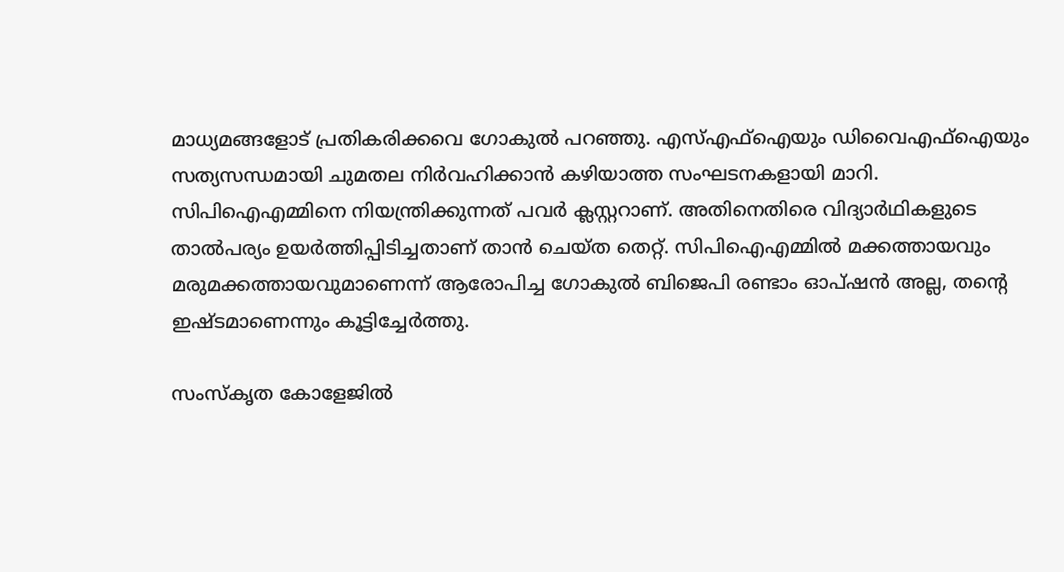മാധ്യമങ്ങളോട് പ്രതികരിക്കവെ ഗോകുല്‍ പറഞ്ഞു. എസ്‌എഫ്‌ഐയും ഡിവൈഎഫ്‌ഐയും സത്യസന്ധമായി ചുമതല നിർവഹിക്കാൻ കഴിയാത്ത സംഘടനകളായി മാറി. സിപിഐഎമ്മിനെ നിയന്ത്രിക്കുന്നത് പവർ ക്ലസ്റ്ററാണ്. അതിനെതിരെ വിദ്യാർഥികളുടെ താല്‍പര്യം ഉയർത്തിപ്പിടിച്ചതാണ് താൻ ചെയ്ത തെറ്റ്. സിപിഐഎമ്മില്‍ മക്കത്തായവും മരുമക്കത്തായവുമാണെന്ന് ആരോപിച്ച ഗോകുല്‍ ബിജെപി രണ്ടാം ഓപ്ഷൻ അല്ല, തൻ്റെ ഇഷ്ടമാണെന്നും കൂട്ടിച്ചേർത്തു.

സംസ്കൃത കോളേജില്‍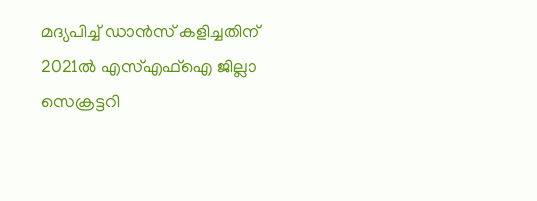മദ്യപിച്ച്‌ ഡാൻസ് കളിച്ചതിന് 2021ല്‍ എസ്‌എഫ്‌ഐ ജില്ലാ സെക്രട്ടറി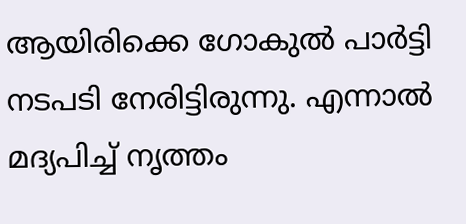ആയിരിക്കെ ഗോകുല്‍ പാർട്ടി നടപടി നേരിട്ടിരുന്നു. എന്നാല്‍ മദ്യപിച്ച്‌ നൃത്തം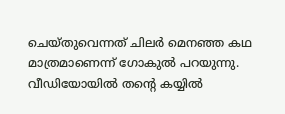ചെയ്തുവെന്നത് ചിലർ മെനഞ്ഞ കഥ മാത്രമാണെന്ന് ഗോകുല്‍ പറയുന്നു. വീഡിയോയില്‍ തൻ്റെ കയ്യില്‍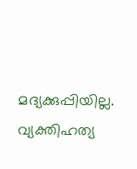മദ്യക്കുപ്പിയില്ല. വ്യക്തിഹത്യ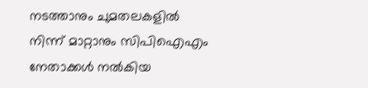നടത്താനും ചുമതലകളില്‍ നിന്ന് മാറ്റാനും സിപിഐഎം നേതാക്കള്‍ നല്‍കിയ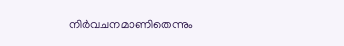നിർവചനമാണിതെന്നും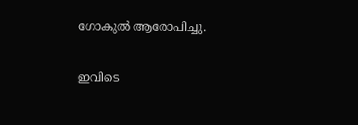ഗോകുല്‍ ആരോപിച്ചു.

ഇവിടെ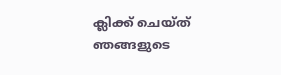ക്ലിക്ക് ചെയ്ത് ഞങ്ങളുടെ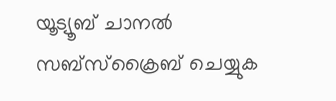യൂട്യൂബ് ചാനൽ സബ്സ്ക്രൈബ് ചെയ്യുക